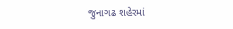જુનાગઢ શહેરમાં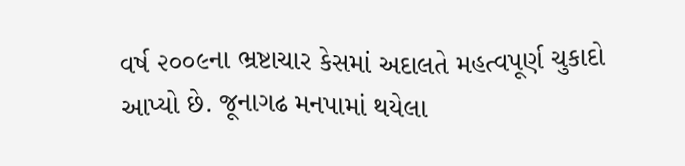વર્ષ ૨૦૦૯ના ભ્રષ્ટાચાર કેસમાં અદાલતે મહત્વપૂર્ણ ચુકાદો આપ્યો છે. જૂનાગઢ મનપામાં થયેલા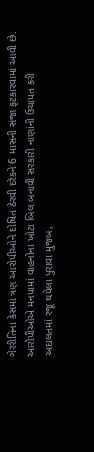ગેરરીતિના કેસમાં ત્રણ આરોપીઓને દોષિત ઠેરવી દરેકને 6 માસની સજા ફટકારવામાં આવી છે.
આરોપીઓએ મનપામાં વાહનોના ખોટા બિલ બનાવી સરકારી નાણાંની ઉચાપત કરી
અદાલતમાં રજૂ થયેલા પુરાવા મુજબ,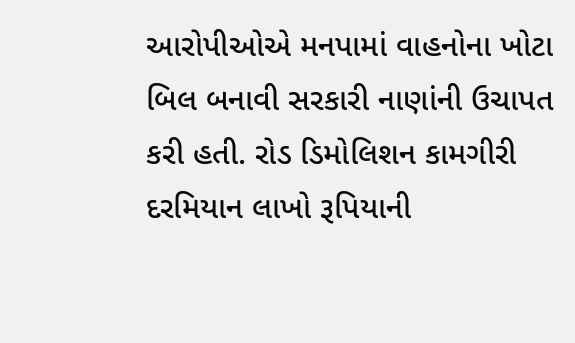આરોપીઓએ મનપામાં વાહનોના ખોટા બિલ બનાવી સરકારી નાણાંની ઉચાપત કરી હતી. રોડ ડિમોલિશન કામગીરી દરમિયાન લાખો રૂપિયાની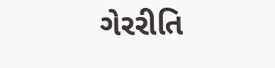ગેરરીતિ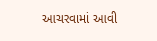આચરવામાં આવી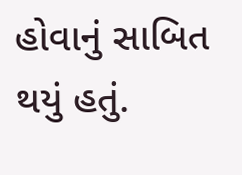હોવાનું સાબિત થયું હતું.